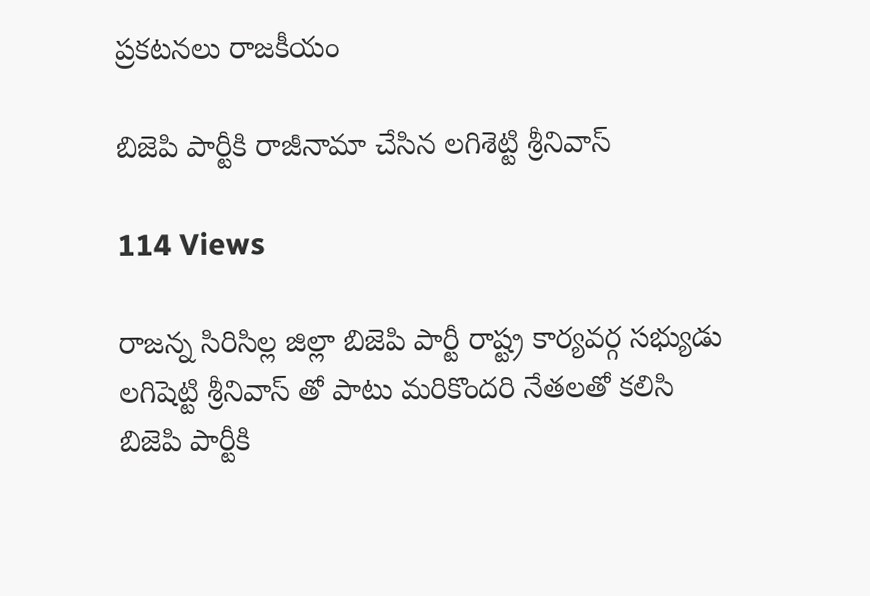ప్రకటనలు రాజకీయం

బిజెపి పార్టీకి రాజీనామా చేసిన లగిశెట్టి శ్రీనివాస్

114 Views

రాజన్న సిరిసిల్ల జిల్లా బిజెపి పార్టీ రాష్ట్ర కార్యవర్గ సభ్యుడు లగిషెట్టి శ్రీనివాస్ తో పాటు మరికొందరి నేతలతో కలిసి బిజెపి పార్టీకి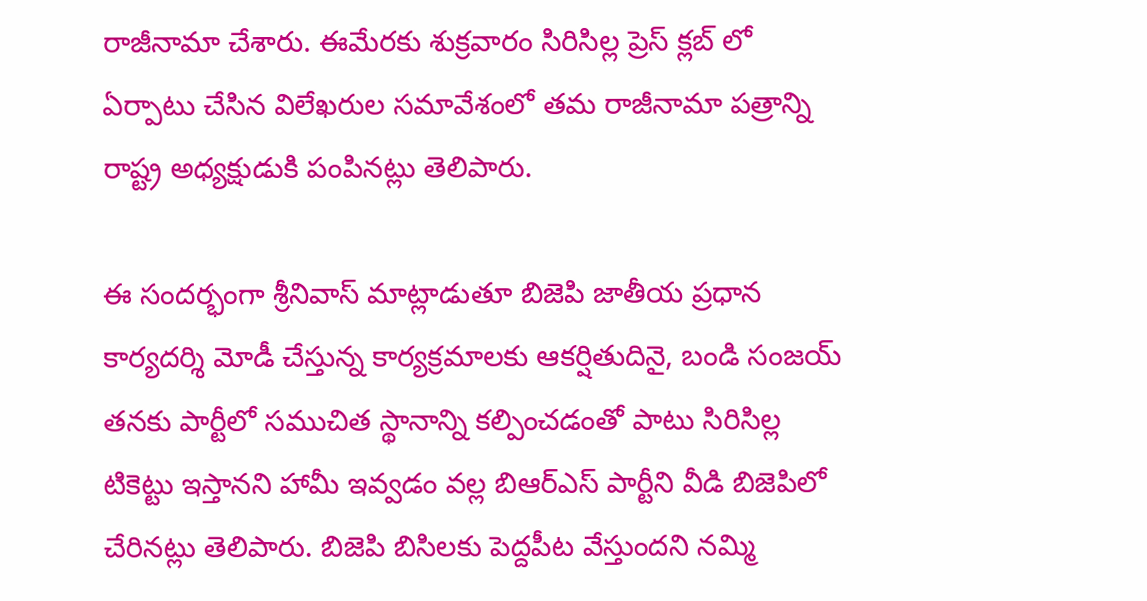రాజీనామా చేశారు. ఈమేరకు శుక్రవారం సిరిసిల్ల ప్రెస్ క్లబ్ లో ఏర్పాటు చేసిన విలేఖరుల సమావేశంలో తమ రాజీనామా పత్రాన్ని రాష్ట్ర అధ్యక్షుడుకి పంపినట్లు తెలిపారు.

ఈ సందర్భంగా శ్రీనివాస్ మాట్లాడుతూ బిజెపి జాతీయ ప్రధాన కార్యదర్శి మోడీ చేస్తున్న కార్యక్రమాలకు ఆకర్షితుదినై, బండి సంజయ్ తనకు పార్టీలో సముచిత స్థానాన్ని కల్పించడంతో పాటు సిరిసిల్ల టికెట్టు ఇస్తానని హామీ ఇవ్వడం వల్ల బిఆర్ఎస్ పార్టీని వీడి బిజెపిలో చేరినట్లు తెలిపారు. బిజెపి బిసిలకు పెద్దపీట వేస్తుందని నమ్మి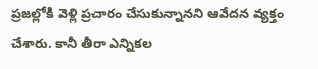ప్రజల్లోకి వెళ్లి ప్రచారం చేసుకున్నానని ఆవేదన వ్యక్తం చేశారు. కానీ తీరా ఎన్నికల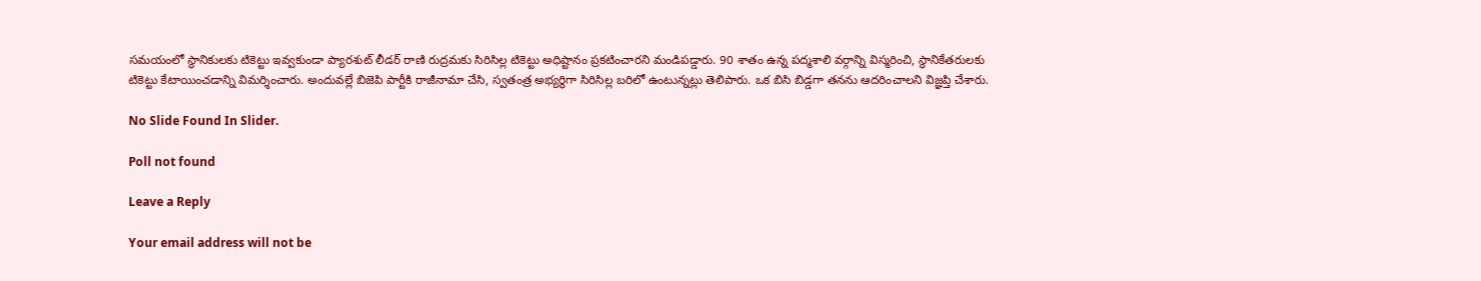సమయంలో స్థానికులకు టికెట్టు ఇవ్వకుండా ప్యారశుట్ లీడర్ రాణి రుద్రమకు సిరిసిల్ల టికెట్టు అధిష్టానం ప్రకటించారని మండిపడ్డారు. 90 శాతం ఉన్న పద్మశాలి వర్గాన్ని విస్మరించి, స్థానికేతరులకు టికెట్టు కేటాయించడాన్ని విమర్శించారు. అందువల్లే బిజెపి పార్టీకి రాజీనామా చేసి, స్వతంత్ర అభ్యర్థిగా సిరిసిల్ల బరిలో ఉంటున్నట్లు తెలిపారు. ఒక బిసి బిడ్డగా తనను ఆదరించాలని విజ్ఞప్తి చేశారు.

No Slide Found In Slider.

Poll not found

Leave a Reply

Your email address will not be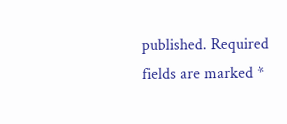published. Required fields are marked *